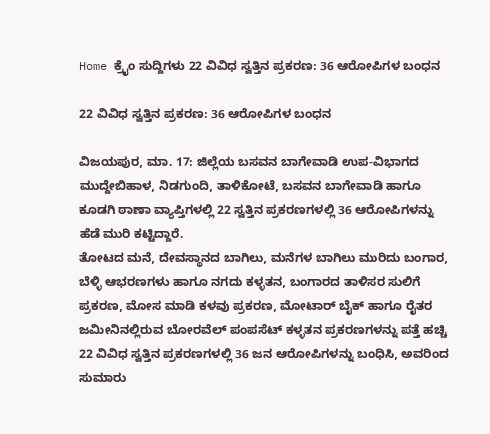Home ಕ್ರೈಂ ಸುದ್ದಿಗಳು 22 ವಿವಿಧ ಸ್ವತ್ತಿನ ಪ್ರಕರಣ: 36 ಆರೋಪಿಗಳ ಬಂಧನ

22 ವಿವಿಧ ಸ್ವತ್ತಿನ ಪ್ರಕರಣ: 36 ಆರೋಪಿಗಳ ಬಂಧನ

ವಿಜಯಪುರ, ಮಾ. 17: ಜಿಲ್ಲೆಯ ಬಸವನ ಬಾಗೇವಾಡಿ ಉಪ-ವಿಭಾಗದ ಮುದ್ದೇಬಿಹಾಳ, ನಿಡಗುಂದಿ, ತಾಳಿಕೋಟೆ, ಬಸವನ ಬಾಗೇವಾಡಿ ಹಾಗೂ ಕೂಡಗಿ ಠಾಣಾ ವ್ಯಾಪ್ತಿಗಳಲ್ಲಿ 22 ಸ್ವತ್ತಿನ ಪ್ರಕರಣಗಳಲ್ಲಿ 36 ಆರೋಪಿಗಳನ್ನು ಹೆಡೆ ಮುರಿ ಕಟ್ಟಿದ್ದಾರೆ.
ತೋಟದ ಮನೆ, ದೇವಸ್ಥಾನದ ಬಾಗಿಲು, ಮನೆಗಳ ಬಾಗಿಲು ಮುರಿದು ಬಂಗಾರ, ಬೆಳ್ಳಿ ಆಭರಣಗಳು ಹಾಗೂ ನಗದು ಕಳ್ಳತನ, ಬಂಗಾರದ ತಾಳಿಸರ ಸುಲಿಗೆ ಪ್ರಕರಣ, ಮೋಸ ಮಾಡಿ ಕಳವು ಪ್ರಕರಣ, ಮೋಟಾರ್ ಬೈಕ್ ಹಾಗೂ ರೈತರ ಜಮೀನಿನಲ್ಲಿರುವ ಬೋರವೆಲ್ ಪಂಪಸೆಟ್ ಕಳ್ಳತನ ಪ್ರಕರಣಗಳನ್ನು ಪತ್ತೆ ಹಚ್ಚಿ 22 ವಿವಿಧ ಸ್ವತ್ತಿನ ಪ್ರಕರಣಗಳಲ್ಲಿ 36 ಜನ ಆರೋಪಿಗಳನ್ನು ಬಂಧಿಸಿ, ಅವರಿಂದ ಸುಮಾರು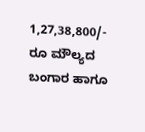1,27,38,800/- ರೂ ಮೌಲ್ಯದ ಬಂಗಾರ ಹಾಗೂ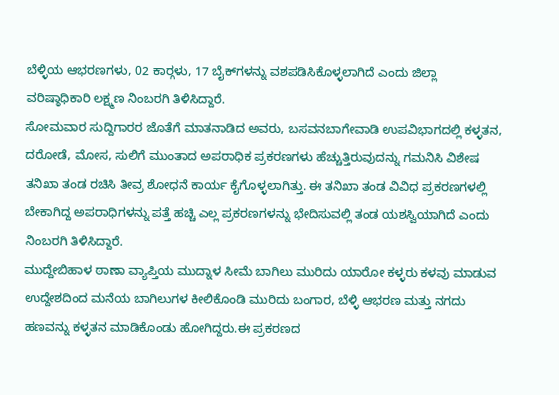ಬೆಳ್ಳಿಯ ಆಭರಣಗಳು, 02 ಕಾರ್‍ಗಳು, 17 ಬೈಕ್‍ಗಳನ್ನು ವಶಪಡಿಸಿಕೊಳ್ಳಲಾಗಿದೆ ಎಂದು ಜಿಲ್ಲಾ ವರಿಷ್ಠಾಧಿಕಾರಿ ಲಕ್ಷ್ಮಣ ನಿಂಬರಗಿ ತಿಳಿಸಿದ್ದಾರೆ.
ಸೋಮವಾರ ಸುದ್ದಿಗಾರರ ಜೊತೆಗೆ ಮಾತನಾಡಿದ ಅವರು, ಬಸವನಬಾಗೇವಾಡಿ ಉಪವಿಭಾಗದಲ್ಲಿ ಕಳ್ಳತನ, ದರೋಡೆ, ಮೋಸ, ಸುಲಿಗೆ ಮುಂತಾದ ಅಪರಾಧಿಕ ಪ್ರಕರಣಗಳು ಹೆಚ್ಚುತ್ತಿರುವುದನ್ನು ಗಮನಿಸಿ ವಿಶೇಷ ತನಿಖಾ ತಂಡ ರಚಿಸಿ ತೀವ್ರ ಶೋಧನೆ ಕಾರ್ಯ ಕೈಗೊಳ್ಳಲಾಗಿತ್ತು. ಈ ತನಿಖಾ ತಂಡ ವಿವಿಧ ಪ್ರಕರಣಗಳಲ್ಲಿ ಬೇಕಾಗಿದ್ದ ಅಪರಾಧಿಗಳನ್ನು ಪತ್ತೆ ಹಚ್ಚಿ ಎಲ್ಲ ಪ್ರಕರಣಗಳನ್ನು ಭೇದಿಸುವಲ್ಲಿ ತಂಡ ಯಶಸ್ವಿಯಾಗಿದೆ ಎಂದು ನಿಂಬರಗಿ ತಿಳಿಸಿದ್ದಾರೆ.
ಮುದ್ದೇಬಿಹಾಳ ಠಾಣಾ ವ್ಯಾಪ್ತಿಯ ಮುದ್ನಾಳ ಸೀಮೆ ಬಾಗಿಲು ಮುರಿದು ಯಾರೋ ಕಳ್ಳರು ಕಳವು ಮಾಡುವ ಉದ್ದೇಶದಿಂದ ಮನೆಯ ಬಾಗಿಲುಗಳ ಕೀಲಿಕೊಂಡಿ ಮುರಿದು ಬಂಗಾರ, ಬೆಳ್ಳಿ ಆಭರಣ ಮತ್ತು ನಗದು ಹಣವನ್ನು ಕಳ್ಳತನ ಮಾಡಿಕೊಂಡು ಹೋಗಿದ್ದರು.ಈ ಪ್ರಕರಣದ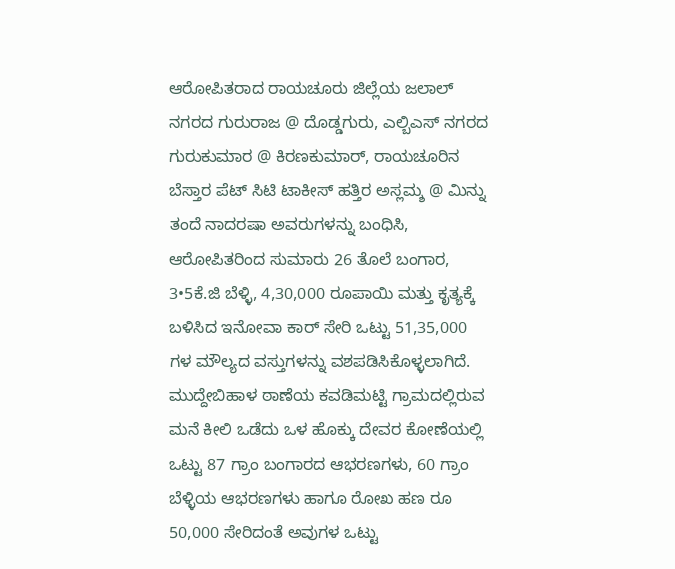ಆರೋಪಿತರಾದ ರಾಯಚೂರು ಜಿಲ್ಲೆಯ ಜಲಾಲ್ ನಗರದ ಗುರುರಾಜ @ ದೊಡ್ಡಗುರು, ಎಲ್ಬಿಎಸ್ ನಗರದ ಗುರುಕುಮಾರ @ ಕಿರಣಕುಮಾರ್, ರಾಯಚೂರಿನ ಬೆಸ್ತಾರ ಪೆಟ್ ಸಿಟಿ ಟಾಕೀಸ್ ಹತ್ತಿರ ಅಸ್ಲಮ್ಶ @ ಮಿನ್ನು ತಂದೆ ನಾದರಷಾ ಅವರುಗಳನ್ನು ಬಂಧಿಸಿ, ಆರೋಪಿತರಿಂದ ಸುಮಾರು 26 ತೊಲೆ ಬಂಗಾರ, 3•5ಕೆ.ಜಿ ಬೆಳ್ಳಿ, 4,30,000 ರೂಪಾಯಿ ಮತ್ತು ಕೃತ್ಯಕ್ಕೆ ಬಳಿಸಿದ ಇನೋವಾ ಕಾರ್ ಸೇರಿ ಒಟ್ಟು 51,35,000 ಗಳ ಮೌಲ್ಯದ ವಸ್ತುಗಳನ್ನು ವಶಪಡಿಸಿಕೊಳ್ಳಲಾಗಿದೆ.
ಮುದ್ದೇಬಿಹಾಳ ಠಾಣೆಯ ಕವಡಿಮಟ್ಟಿ ಗ್ರಾಮದಲ್ಲಿರುವ ಮನೆ ಕೀಲಿ ಒಡೆದು ಒಳ ಹೊಕ್ಕು ದೇವರ ಕೋಣೆಯಲ್ಲಿ ಒಟ್ಟು 87 ಗ್ರಾಂ ಬಂಗಾರದ ಆಭರಣಗಳು, 60 ಗ್ರಾಂ ಬೆಳ್ಳಿಯ ಆಭರಣಗಳು ಹಾಗೂ ರೋಖ ಹಣ ರೂ 50,000 ಸೇರಿದಂತೆ ಅವುಗಳ ಒಟ್ಟು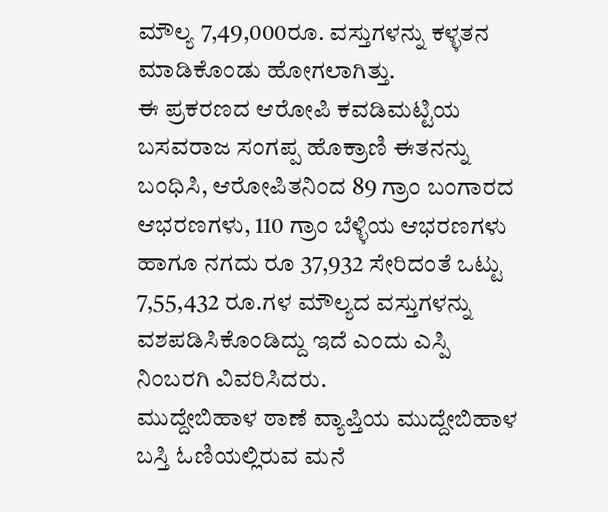ಮೌಲ್ಯ 7,49,000ರೂ. ವಸ್ತುಗಳನ್ನು ಕಳ್ಳತನ ಮಾಡಿಕೊಂಡು ಹೋಗಲಾಗಿತ್ತು.
ಈ ಪ್ರಕರಣದ ಆರೋಪಿ ಕವಡಿಮಟ್ಟಿಯ ಬಸವರಾಜ ಸಂಗಪ್ಪ ಹೊಕ್ರಾಣಿ ಈತನನ್ನು ಬಂಧಿಸಿ, ಆರೋಪಿತನಿಂದ 89 ಗ್ರಾಂ ಬಂಗಾರದ ಆಭರಣಗಳು, 110 ಗ್ರಾಂ ಬೆಳ್ಳಿಯ ಆಭರಣಗಳು ಹಾಗೂ ನಗದು ರೂ 37,932 ಸೇರಿದಂತೆ ಒಟ್ಟು 7,55,432 ರೂ.ಗಳ ಮೌಲ್ಯದ ವಸ್ತುಗಳನ್ನು ವಶಪಡಿಸಿಕೊಂಡಿದ್ದು ಇದೆ ಎಂದು ಎಸ್ಪಿ ನಿಂಬರಗಿ ವಿವರಿಸಿದರು.
ಮುದ್ದೇಬಿಹಾಳ ಠಾಣೆ ವ್ಯಾಪ್ತಿಯ ಮುದ್ದೇಬಿಹಾಳ ಬಸ್ತಿ ಓಣಿಯಲ್ಲಿರುವ ಮನೆ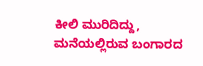ಕೀಲಿ ಮುರಿದಿದ್ದು, ಮನೆಯಲ್ಲಿರುವ ಬಂಗಾರದ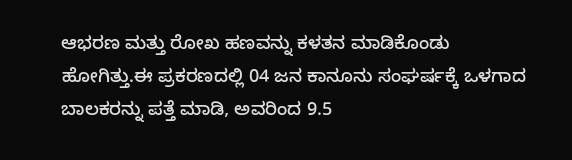ಆಭರಣ ಮತ್ತು ರೋಖ ಹಣವನ್ನು ಕಳತನ ಮಾಡಿಕೊಂಡು ಹೋಗಿತ್ತು.ಈ ಪ್ರಕರಣದಲ್ಲಿ 04 ಜನ ಕಾನೂನು ಸಂಘರ್ಷಕ್ಕೆ ಒಳಗಾದ ಬಾಲಕರನ್ನು ಪತ್ತೆ ಮಾಡಿ, ಅವರಿಂದ 9.5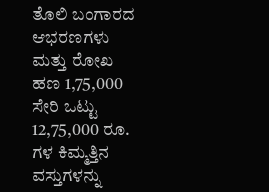ತೊಲಿ ಬಂಗಾರದ ಆಭರಣಗಳು ಮತ್ತು ರೋಖ ಹಣ 1,75,000 ಸೇರಿ ಒಟ್ಟು 12,75,000 ರೂ. ಗಳ ಕಿಮ್ಮತ್ತಿನ ವಸ್ತುಗಳನ್ನು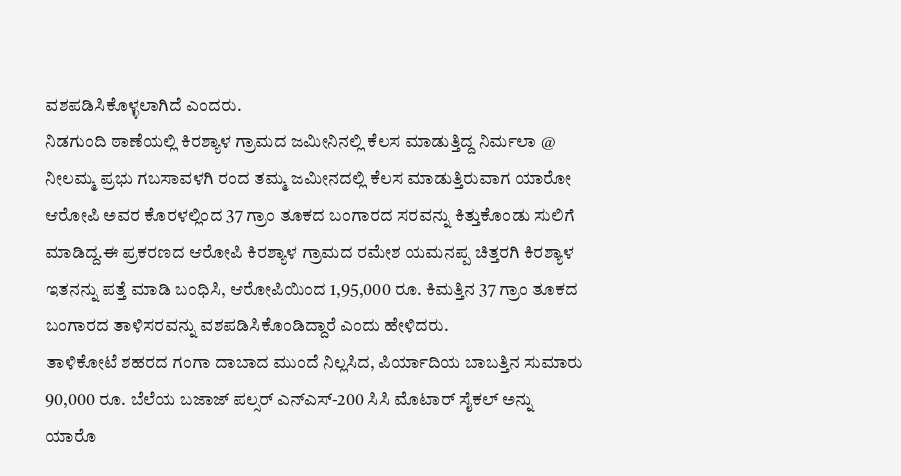ವಶಪಡಿಸಿಕೊಳ್ಳಲಾಗಿದೆ ಎಂದರು.
ನಿಡಗುಂದಿ ಠಾಣೆಯಲ್ಲಿ ಕಿರಶ್ಯಾಳ ಗ್ರಾಮದ ಜಮೀನಿನಲ್ಲಿ ಕೆಲಸ ಮಾಡುತ್ತಿದ್ದ ನಿರ್ಮಲಾ @ ನೀಲಮ್ಮ ಪ್ರಭು ಗಬಸಾವಳಗಿ ರಂದ ತಮ್ಮ ಜಮೀನದಲ್ಲಿ ಕೆಲಸ ಮಾಡುತ್ತಿರುವಾಗ ಯಾರೋ ಆರೋಪಿ ಅವರ ಕೊರಳಲ್ಲಿಂದ 37 ಗ್ರಾಂ ತೂಕದ ಬಂಗಾರದ ಸರವನ್ನು ಕಿತ್ತುಕೊಂಡು ಸುಲಿಗೆ ಮಾಡಿದ್ದ.ಈ ಪ್ರಕರಣದ ಆರೋಪಿ ಕಿರಶ್ಯಾಳ ಗ್ರಾಮದ ರಮೇಶ ಯಮನಪ್ಪ ಚಿತ್ತರಗಿ ಕಿರಶ್ಯಾಳ ಇತನನ್ನು ಪತ್ತೆ ಮಾಡಿ ಬಂಧಿಸಿ, ಆರೋಪಿಯಿಂದ 1,95,000 ರೂ. ಕಿಮತ್ತಿನ 37 ಗ್ರಾಂ ತೂಕದ ಬಂಗಾರದ ತಾಳಿಸರವನ್ನು ವಶಪಡಿಸಿಕೊಂಡಿದ್ದಾರೆ ಎಂದು ಹೇಳಿದರು.
ತಾಳಿಕೋಟೆ ಶಹರದ ಗಂಗಾ ದಾಬಾದ ಮುಂದೆ ನಿಲ್ಲಸಿದ, ಪಿರ್ಯಾದಿಯ ಬಾಬತ್ತಿನ ಸುಮಾರು 90,000 ರೂ. ಬೆಲೆಯ ಬಜಾಜ್ ಪಲ್ಸರ್ ಎನ್‍ಎಸ್-200 ಸಿಸಿ ಮೊಟಾರ್ ಸೈಕಲ್ ಅನ್ನು ಯಾರೊ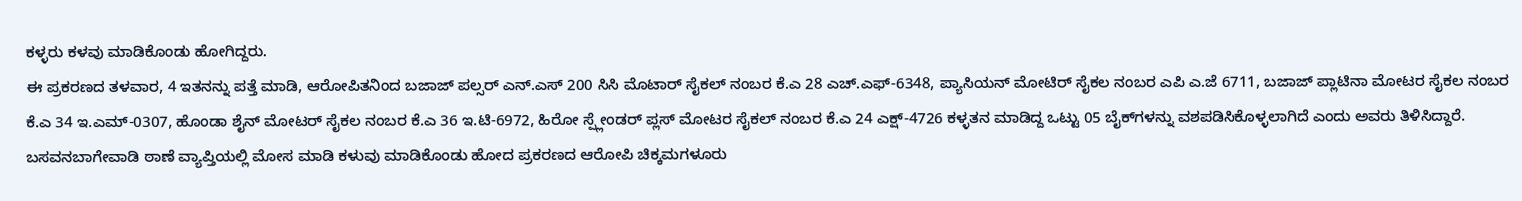ಕಳ್ಳರು ಕಳವು ಮಾಡಿಕೊಂಡು ಹೋಗಿದ್ದರು.
ಈ ಪ್ರಕರಣದ ತಳವಾರ, 4 ಇತನನ್ನು ಪತ್ತೆ ಮಾಡಿ, ಆರೋಪಿತನಿಂದ ಬಜಾಜ್ ಪಲ್ಸರ್ ಎನ್.ಎಸ್ 200 ಸಿಸಿ ಮೊಟಾರ್ ಸೈಕಲ್ ನಂಬರ ಕೆ.ಎ 28 ಎಚ್.ಎಫ್-6348, ಪ್ಯಾಸಿಯನ್ ಮೋಟಿರ್ ಸೈಕಲ ನಂಬರ ಎಪಿ ಎ.ಜೆ 6711, ಬಜಾಜ್ ಪ್ಲಾಟಿನಾ ಮೋಟರ ಸೈಕಲ ನಂಬರ ಕೆ.ಎ 34 ಇ.ಎಮ್-0307, ಹೊಂಡಾ ಶೈನ್ ಮೋಟರ್ ಸೈಕಲ ನಂಬರ ಕೆ.ಎ 36 ಇ.ಟಿ-6972, ಹಿರೋ ಸ್ಪ್ಲೇಂಡರ್ ಪ್ಲಸ್ ಮೋಟರ ಸೈಕಲ್ ನಂಬರ ಕೆ.ಎ 24 ಎಕ್ಷ್-4726 ಕಳ್ಳತನ ಮಾಡಿದ್ದ ಒಟ್ಟು 05 ಬೈಕ್‍ಗಳನ್ನು ವಶಪಡಿಸಿಕೊಳ್ಳಲಾಗಿದೆ ಎಂದು ಅವರು ತಿಳಿಸಿದ್ದಾರೆ.
ಬಸವನಬಾಗೇವಾಡಿ ಠಾಣೆ ವ್ಯಾಪ್ತಿಯಲ್ಲಿ ಮೋಸ ಮಾಡಿ ಕಳುವು ಮಾಡಿಕೊಂಡು ಹೋದ ಪ್ರಕರಣದ ಆರೋಪಿ ಚಿಕ್ಕಮಗಳೂರು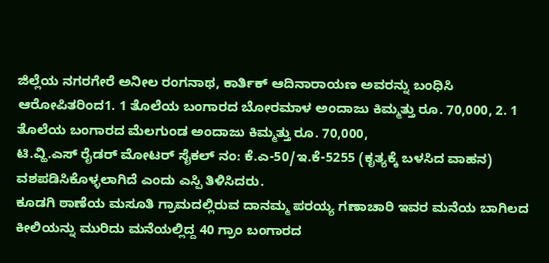ಜಿಲ್ಲೆಯ ನಗರಗೇರೆ ಅನೀಲ ರಂಗನಾಥ, ಕಾರ್ತಿಕ್ ಆದಿನಾರಾಯಣ ಅವರನ್ನು ಬಂಧಿಸಿ ಆರೋಪಿತರಿಂದ1. 1 ತೊಲೆಯ ಬಂಗಾರದ ಬೋರಮಾಳ ಅಂದಾಜು ಕಿಮ್ಮತ್ತು ರೂ. 70,000, 2. 1 ತೊಲೆಯ ಬಂಗಾರದ ಮೆಲಗುಂಡ ಅಂದಾಜು ಕಿಮ್ಮತ್ತು ರೂ. 70,000,
ಟಿ.ವ್ಹಿ.ಎಸ್ ರೈಡರ್ ಮೋಟರ್ ಸೈಕಲ್ ನಂ: ಕೆ.ಎ-50/ಇ.ಕೆ-5255 (ಕೃತ್ಯಕ್ಕೆ ಬಳಸಿದ ವಾಹನ) ವಶಪಡಿಸಿಕೊಳ್ಳಲಾಗಿದೆ ಎಂದು ಎಸ್ಪಿ ತಿಳಿಸಿದರು.
ಕೂಡಗಿ ಠಾಣೆಯ ಮಸೂತಿ ಗ್ರಾಮದಲ್ಲಿರುವ ದಾನಮ್ಮ ಪರಯ್ಯ ಗಣಾಚಾರಿ ಇವರ ಮನೆಯ ಬಾಗಿಲದ ಕೀಲಿಯನ್ನು ಮುರಿದು ಮನೆಯಲ್ಲಿದ್ದ 40 ಗ್ರಾಂ ಬಂಗಾರದ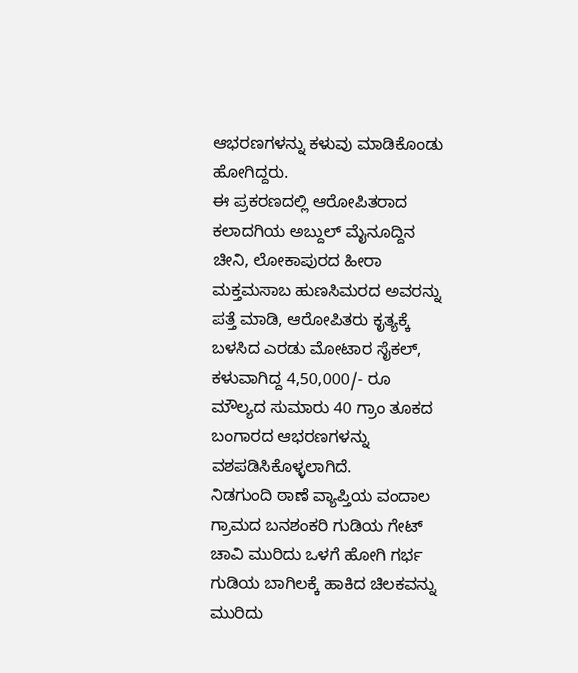ಆಭರಣಗಳನ್ನು ಕಳುವು ಮಾಡಿಕೊಂಡು ಹೋಗಿದ್ದರು.
ಈ ಪ್ರಕರಣದಲ್ಲಿ ಆರೋಪಿತರಾದ ಕಲಾದಗಿಯ ಅಬ್ದುಲ್ ಮೈನೂದ್ದಿನ ಚೀನಿ, ಲೋಕಾಪುರದ ಹೀರಾ ಮಕ್ತಮಸಾಬ ಹುಣಸಿಮರದ ಅವರನ್ನು ಪತ್ತೆ ಮಾಡಿ, ಆರೋಪಿತರು ಕೃತ್ಯಕ್ಕೆ ಬಳಸಿದ ಎರಡು ಮೋಟಾರ ಸೈಕಲ್, ಕಳುವಾಗಿದ್ದ 4,50,000/- ರೂ ಮೌಲ್ಯದ ಸುಮಾರು 40 ಗ್ರಾಂ ತೂಕದ ಬಂಗಾರದ ಆಭರಣಗಳನ್ನು ವಶಪಡಿಸಿಕೊಳ್ಳಲಾಗಿದೆ.
ನಿಡಗುಂದಿ ಠಾಣೆ ವ್ಯಾಪ್ತಿಯ ವಂದಾಲ ಗ್ರಾಮದ ಬನಶಂಕರಿ ಗುಡಿಯ ಗೇಟ್ ಚಾವಿ ಮುರಿದು ಒಳಗೆ ಹೋಗಿ ಗರ್ಭ ಗುಡಿಯ ಬಾಗಿಲಕ್ಕೆ ಹಾಕಿದ ಚಿಲಕವನ್ನು ಮುರಿದು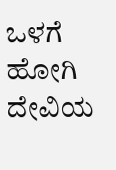ಒಳಗೆ ಹೋಗಿ ದೇವಿಯ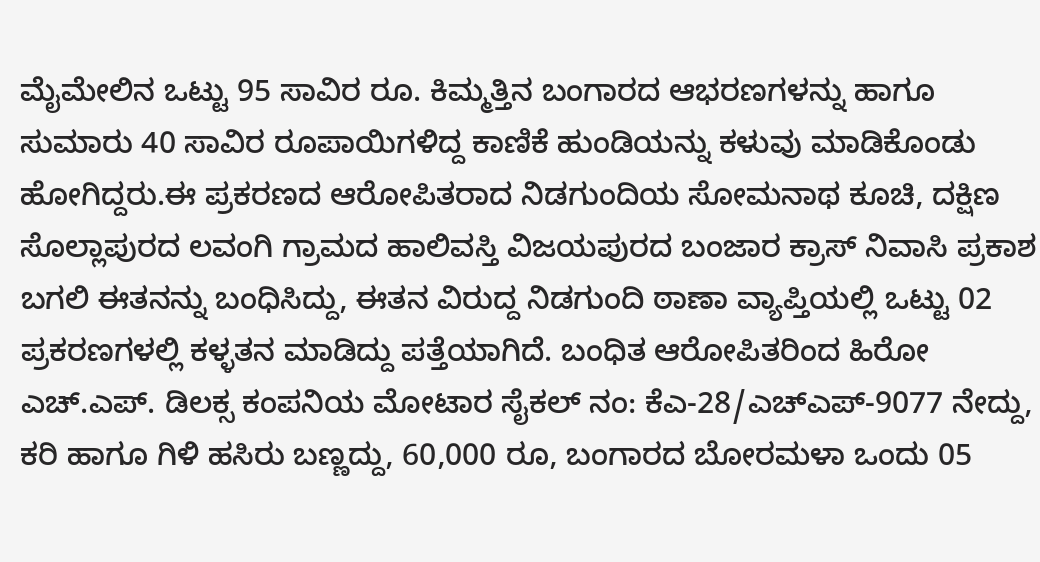ಮೈಮೇಲಿನ ಒಟ್ಟು 95 ಸಾವಿರ ರೂ. ಕಿಮ್ಮತ್ತಿನ ಬಂಗಾರದ ಆಭರಣಗಳನ್ನು ಹಾಗೂ ಸುಮಾರು 40 ಸಾವಿರ ರೂಪಾಯಿಗಳಿದ್ದ ಕಾಣಿಕೆ ಹುಂಡಿಯನ್ನು ಕಳುವು ಮಾಡಿಕೊಂಡು ಹೋಗಿದ್ದರು.ಈ ಪ್ರಕರಣದ ಆರೋಪಿತರಾದ ನಿಡಗುಂದಿಯ ಸೋಮನಾಥ ಕೂಚಿ, ದಕ್ಷಿಣ ಸೊಲ್ಲಾಪುರದ ಲವಂಗಿ ಗ್ರಾಮದ ಹಾಲಿವಸ್ತಿ ವಿಜಯಪುರದ ಬಂಜಾರ ಕ್ರಾಸ್ ನಿವಾಸಿ ಪ್ರಕಾಶ ಬಗಲಿ ಈತನನ್ನು ಬಂಧಿಸಿದ್ದು, ಈತನ ವಿರುದ್ದ ನಿಡಗುಂದಿ ಠಾಣಾ ವ್ಯಾಪ್ತಿಯಲ್ಲಿ ಒಟ್ಟು 02 ಪ್ರಕರಣಗಳಲ್ಲಿ ಕಳ್ಳತನ ಮಾಡಿದ್ದು ಪತ್ತೆಯಾಗಿದೆ. ಬಂಧಿತ ಆರೋಪಿತರಿಂದ ಹಿರೋ ಎಚ್.ಎಪ್. ಡಿಲಕ್ಸ ಕಂಪನಿಯ ಮೋಟಾರ ಸೈಕಲ್ ನಂ: ಕೆಎ-28/ಎಚ್‍ಎಪ್-9077 ನೇದ್ದು, ಕರಿ ಹಾಗೂ ಗಿಳಿ ಹಸಿರು ಬಣ್ಣದ್ದು, 60,000 ರೂ, ಬಂಗಾರದ ಬೋರಮಳಾ ಒಂದು 05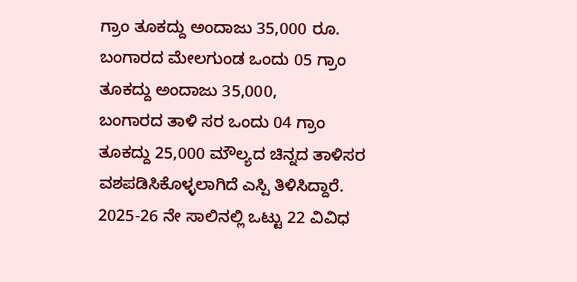ಗ್ರಾಂ ತೂಕದ್ದು ಅಂದಾಜು 35,000 ರೂ. ಬಂಗಾರದ ಮೇಲಗುಂಡ ಒಂದು 05 ಗ್ರಾಂ ತೂಕದ್ದು ಅಂದಾಜು 35,000,
ಬಂಗಾರದ ತಾಳಿ ಸರ ಒಂದು 04 ಗ್ರಾಂ ತೂಕದ್ದು 25,000 ಮೌಲ್ಯದ ಚಿನ್ನದ ತಾಳಿಸರ ವಶಪಡಿಸಿಕೊಳ್ಳಲಾಗಿದೆ ಎಸ್ಪಿ ತಿಳಿಸಿದ್ದಾರೆ.
2025-26 ನೇ ಸಾಲಿನಲ್ಲಿ ಒಟ್ಟು 22 ವಿವಿಧ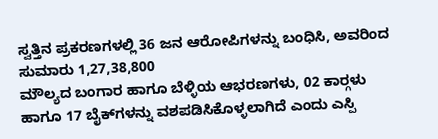ಸ್ವತ್ತಿನ ಪ್ರಕರಣಗಳಲ್ಲಿ 36 ಜನ ಆರೋಪಿಗಳನ್ನು ಬಂಧಿಸಿ, ಅವರಿಂದ ಸುಮಾರು 1,27,38,800
ಮೌಲ್ಯದ ಬಂಗಾರ ಹಾಗೂ ಬೆಳ್ಳಿಯ ಆಭರಣಗಳು, 02 ಕಾರ್‍ಗಳು
ಹಾಗೂ 17 ಬೈಕ್‍ಗಳನ್ನು ವಶಪಡಿಸಿಕೊಳ್ಳಲಾಗಿದೆ ಎಂದು ಎಸ್ಪಿ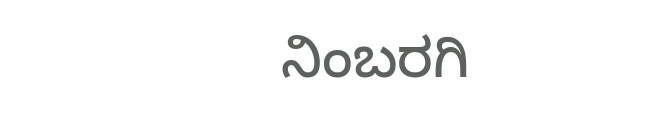ನಿಂಬರಗಿ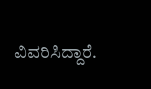ವಿವರಿಸಿದ್ದಾರೆ.